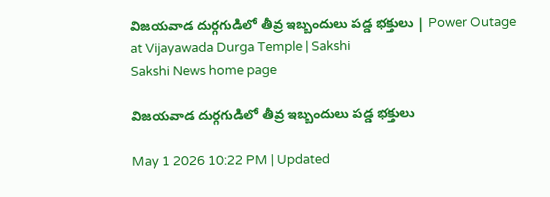విజయవాడ దుర్గగుడిలో తీవ్ర ఇబ్బందులు పడ్డ భక్తులు | Power Outage at Vijayawada Durga Temple | Sakshi
Sakshi News home page

విజయవాడ దుర్గగుడిలో తీవ్ర ఇబ్బందులు పడ్డ భక్తులు

May 1 2026 10:22 PM | Updated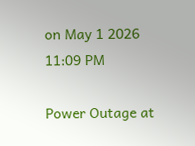on May 1 2026 11:09 PM

Power Outage at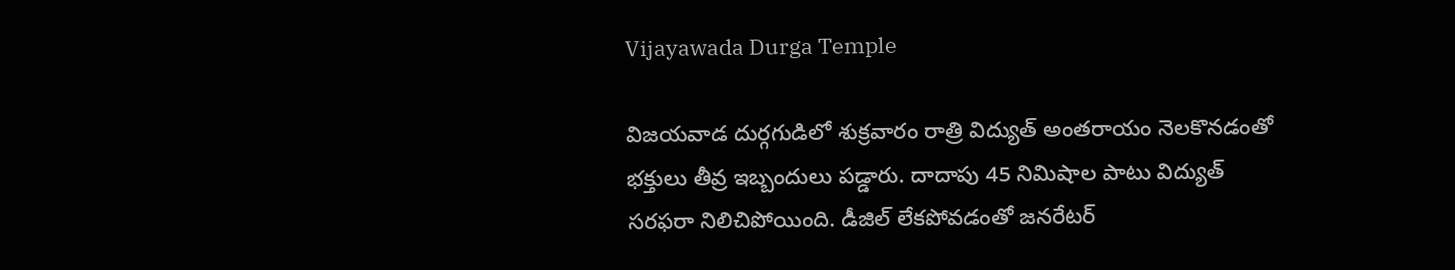Vijayawada Durga Temple

విజయవాడ దుర్గగుడిలో శుక్రవారం రాత్రి విద్యుత్‌ అంతరాయం నెలకొనడంతో భక్తులు తీవ్ర ఇబ్బందులు పడ్డారు. దాదాపు 45 నిమిషాల పాటు విద్యుత్‌ సరఫరా నిలిచిపోయింది. డీజిల్‌ లేకపోవడంతో జనరేటర్‌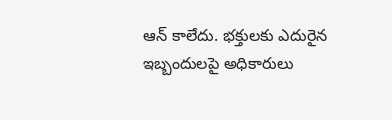ఆన్‌ కాలేదు. భక్తులకు ఎదురైన ఇబ్బందులపై అధికారులు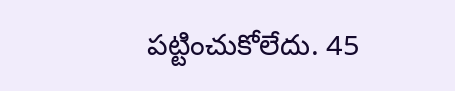పట్టించుకోలేదు. 45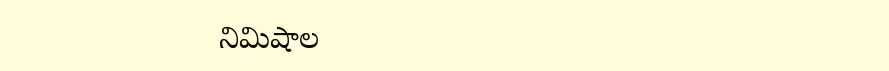నిమిషాల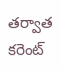తర్వాత కరెంట్‌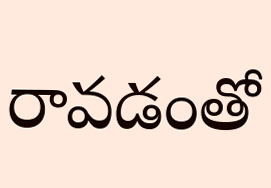రావడంతో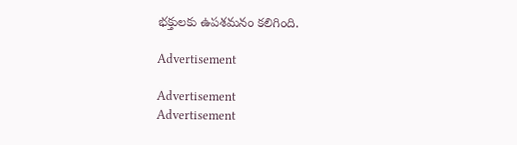భక్తులకు ఉపశమనం కలిగింది.

Advertisement

Advertisement
Advertisement